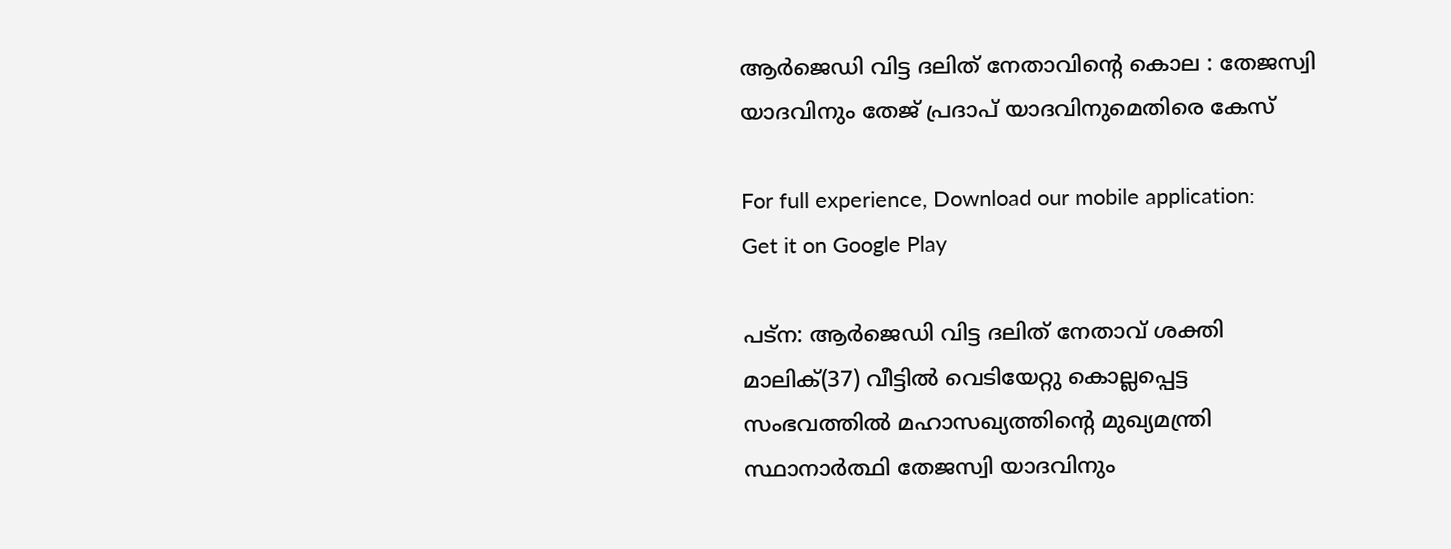ആര്‍ജെഡി വിട്ട ദലിത് നേതാവിന്റെ കൊല : തേജസ്വി യാദവിനും തേജ് പ്രദാപ് യാദവിനുമെതിരെ കേസ്

For full experience, Download our mobile application:
Get it on Google Play

പട്‌ന: ആര്‍ജെഡി വിട്ട ദലിത് നേതാവ് ശക്തി മാലിക്(37) വീട്ടില്‍ വെടിയേറ്റു കൊല്ലപ്പെട്ട സംഭവത്തില്‍ മഹാസഖ്യത്തിന്റെ മുഖ്യമന്ത്രി സ്ഥാനാര്‍ത്ഥി തേജസ്വി യാദവിനും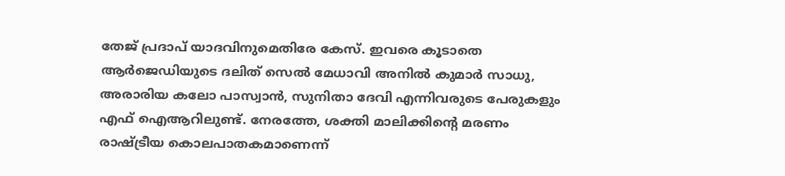തേജ് പ്രദാപ് യാദവിനുമെതിരേ കേസ്. ഇവരെ കൂടാതെ ആര്‍ജെഡിയുടെ ദലിത് സെല്‍ മേധാവി അനില്‍ കുമാര്‍ സാധു, അരാരിയ കലോ പാസ്വാന്‍, സുനിതാ ദേവി എന്നിവരുടെ പേരുകളും എഫ് ഐആറിലുണ്ട്. നേരത്തേ, ശക്തി മാലിക്കിന്റെ മരണം രാഷ്ട്രീയ കൊലപാതകമാണെന്ന്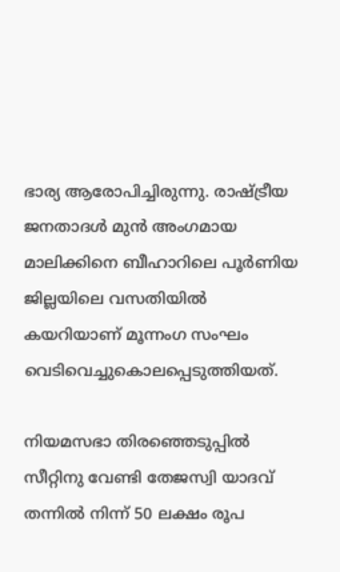ഭാര്യ ആരോപിച്ചിരുന്നു. രാഷ്ട്രീയ ജനതാദള്‍ മുന്‍ അംഗമായ മാലിക്കിനെ ബീഹാറിലെ പൂര്‍ണിയ ജില്ലയിലെ വസതിയില്‍ കയറിയാണ് മൂന്നംഗ സംഘം വെടിവെച്ചുകൊലപ്പെടുത്തിയത്.

നിയമസഭാ തിരഞ്ഞെടുപ്പില്‍ സീറ്റിനു വേണ്ടി തേജസ്വി യാദവ് തന്നില്‍ നിന്ന് 50 ലക്ഷം രൂപ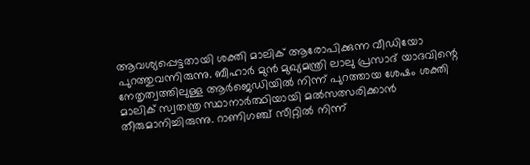ആവശ്യപ്പെട്ടതായി ശക്തി മാലിക് ആരോപിക്കുന്ന വീഡിയോ പുറത്തുവന്നിരുന്നു. ബീഹാര്‍ മുന്‍ മുഖ്യമന്ത്രി ലാലു പ്രസാദ് യാദവിന്റെ നേതൃത്വത്തിലുള്ള ആര്‍ജെഡിയില്‍ നിന്ന് പുറത്തായ ശേഷം ശക്തി മാലിക് സ്വതന്ത്ര സ്ഥാനാര്‍ത്ഥിയായി മല്‍സത്സരിക്കാന്‍ തീരുമാനിച്ചിരുന്നു. റാണിഗഞ്ച് സീറ്റില്‍ നിന്ന്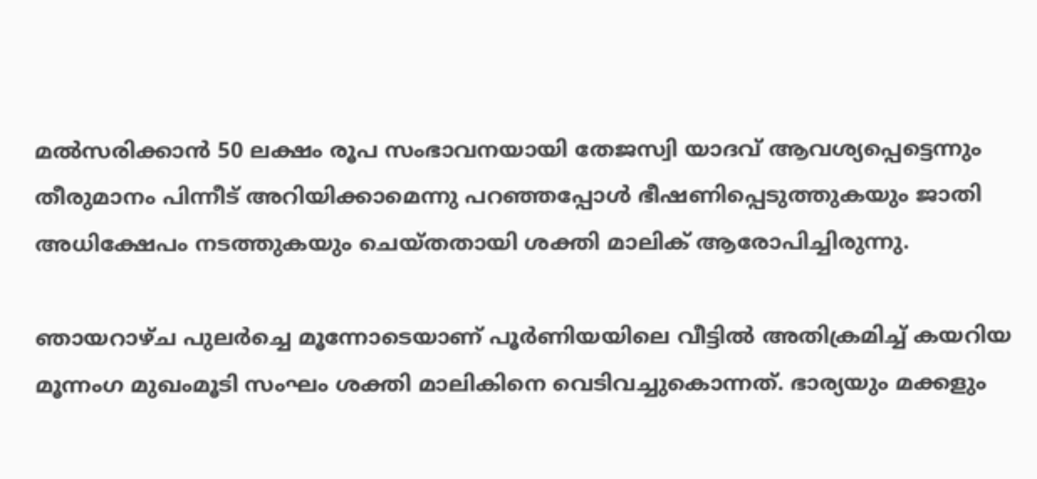മല്‍സരിക്കാന്‍ 50 ലക്ഷം രൂപ സംഭാവനയായി തേജസ്വി യാദവ് ആവശ്യപ്പെട്ടെന്നും തീരുമാനം പിന്നീട് അറിയിക്കാമെന്നു പറഞ്ഞപ്പോള്‍ ഭീഷണിപ്പെടുത്തുകയും ജാതി അധിക്ഷേപം നടത്തുകയും ചെയ്തതായി ശക്തി മാലിക് ആരോപിച്ചിരുന്നു.

ഞായറാഴ്ച പുലര്‍ച്ചെ മൂന്നോടെയാണ് പൂര്‍ണിയയിലെ വീട്ടില്‍ അതിക്രമിച്ച്‌ കയറിയ മൂന്നംഗ മുഖംമൂടി സംഘം ശക്തി മാലികിനെ വെടിവച്ചുകൊന്നത്. ഭാര്യയും മക്കളും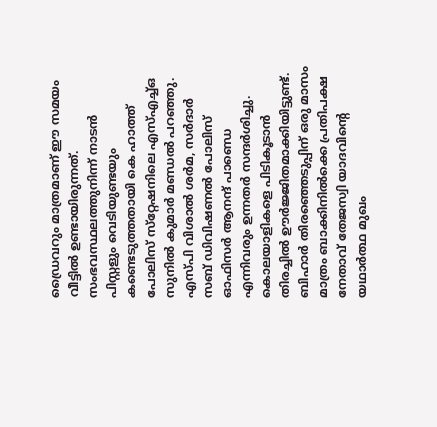ഡ്രൈവറും മാത്രമാണ് ഈ സമയം വീട്ടില്‍ ഉണ്ടായിരുന്നത്. സംഭവസ്ഥലത്തുനിന്ന് നാടന്‍ പിസ്റ്റളും വെടിയുണ്ടയും കണ്ടെടുത്തതായി കെ ഹാത്ത് പോലിസ് സ്‌റ്റേഷനിലെ എസ്‌എച്ച്‌ഒ സുനില്‍ കുമാര്‍ മണ്ഡല്‍ പറഞ്ഞു. എസ്പി വിശാല്‍ ശര്‍മ, സര്‍ദാര്‍ സബ് ഡിവിഷണല്‍ പോലിസ് ഓഫിസര്‍ ആനന്ദ് പാണ്ഡെ എന്നിവരും ഉന്നതര്‍ സന്ദര്‍ശിച്ചു. കൊലയാളികളെ പിടികൂടാന്‍ തിരച്ചില്‍ ഊര്‍ജ്ജിതമാക്കിയിട്ടുണ്ട്. ബിഹാര്‍ തിരഞ്ഞെടുപ്പിന് ഒരു മാസം മാത്രം ബാക്കിനില്‍ക്കെ പ്രതിപക്ഷ നേതാവ് തേജസ്വി യാദവിന്റെ യഥാര്‍ത്ഥ മുഖം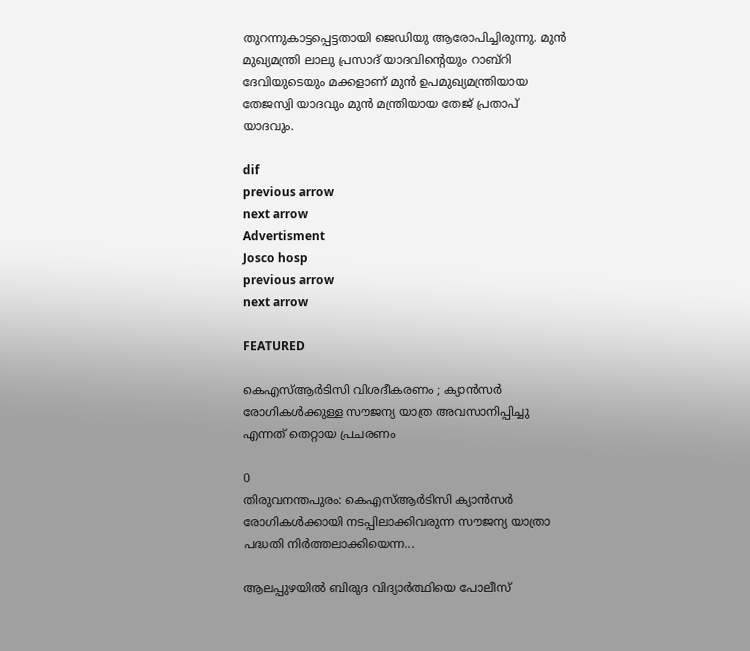തുറന്നുകാട്ടപ്പെട്ടതായി ജെഡിയു ആരോപിച്ചിരുന്നു. മുന്‍ മുഖ്യമന്ത്രി ലാലു പ്രസാദ് യാദവിന്റെയും റാബ്‌റി ദേവിയുടെയും മക്കളാണ് മുന്‍ ഉപമുഖ്യമന്ത്രിയായ തേജസ്വി യാദവും മുന്‍ മന്ത്രിയായ തേജ് പ്രതാപ് യാദവും.

dif
previous arrow
next arrow
Advertisment
Josco hosp
previous arrow
next arrow

FEATURED

കെഎസ്ആർടിസി വിശദീകരണം ; ക്യാൻസർ രോഗികൾക്കുള്ള സൗജന്യ യാത്ര അവസാനിപ്പിച്ചു എന്നത് തെറ്റായ പ്രചരണം

0
തിരുവനന്തപുരം: കെഎസ്ആർടിസി ക്യാൻസർ രോഗികൾക്കായി നടപ്പിലാക്കിവരുന്ന സൗജന്യ യാത്രാ പദ്ധതി നിർത്തലാക്കിയെന്ന...

ആലപ്പുഴയിൽ ബിരുദ വിദ്യാർത്ഥിയെ പോലീസ്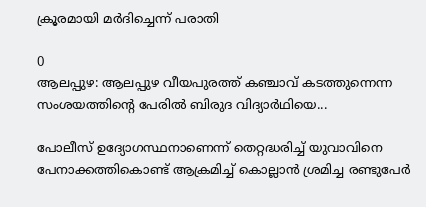ക്രൂരമായി മർദിച്ചെന്ന് പരാതി

0
ആലപ്പുഴ: ആലപ്പുഴ വീയപുരത്ത് കഞ്ചാവ് കടത്തുന്നെന്ന സംശയത്തിന്‍റെ പേരില്‍ ബിരുദ വിദ്യാര്‍ഥിയെ...

പോലീസ് ഉദ്യോഗസ്ഥനാണെന്ന് തെറ്റദ്ധരിച്ച് യുവാവിനെ പേനാക്കത്തികൊണ്ട് ആക്രമിച്ച് കൊല്ലാൻ ശ്രമിച്ച രണ്ടുപേർ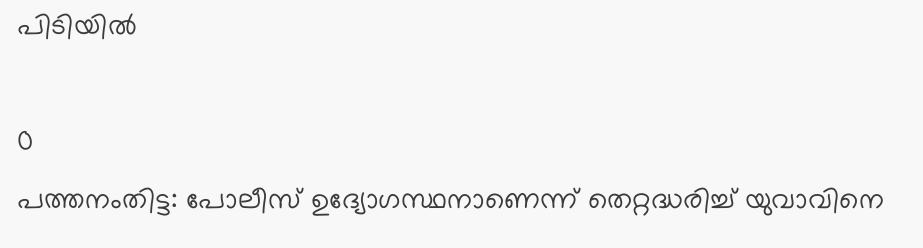പിടിയിൽ

0
പത്തനംതിട്ട: പോലീസ് ഉദ്യോഗസ്ഥനാണെന്ന് തെറ്റദ്ധരിച്ച് യുവാവിനെ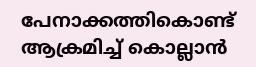പേനാക്കത്തികൊണ്ട് ആക്രമിച്ച് കൊല്ലാൻ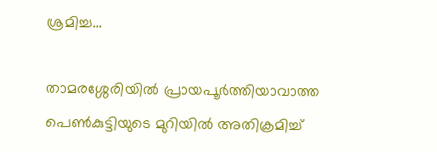ശ്രമിച്ച...

താമരശ്ശേരിയിൽ പ്രായപൂർത്തിയാവാത്ത പെൺകുട്ടിയുടെ മുറിയിൽ അതിക്രമിച്ച്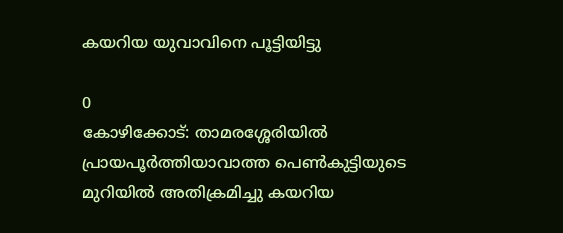കയറിയ യുവാവിനെ പൂട്ടിയിട്ടു

0
കോഴിക്കോട്: താമരശ്ശേരിയിൽ പ്രായപൂർത്തിയാവാത്ത പെൺകുട്ടിയുടെ മുറിയിൽ അതിക്രമിച്ചു കയറിയ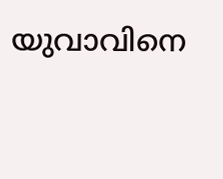യുവാവിനെ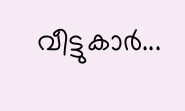വീട്ടുകാർ...